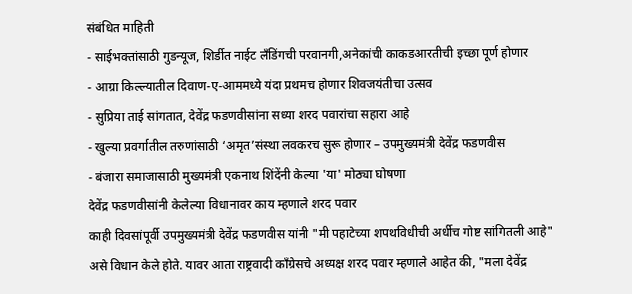संबंधित माहिती
- साईभक्तांसाठी गुडन्यूज, शिर्डीत नाईट लँडिंगची परवानगी,अनेकांची काकडआरतीची इच्छा पूर्ण होणार
- आग्रा किल्ल्यातील दिवाण-ए-आममध्ये यंदा प्रथमच होणार शिवजयंतीचा उत्सव
- सुप्रिया ताई सांगतात, देवेंद्र फडणवीसांना सध्या शरद पवारांचा सहारा आहे
- खुल्या प्रवर्गातील तरुणांसाठी ‘अमृत’संस्था लवकरच सुरू होणार – उपमुख्यमंत्री देवेंद्र फडणवीस
- बंजारा समाजासाठी मुख्यमंत्री एकनाथ शिंदेंनी केल्या 'या' मोठ्या घोषणा
देवेंद्र फडणवीसांनी केलेल्या विधानावर काय म्हणाले शरद पवार
काही दिवसांपूर्वी उपमुख्यमंत्री देवेंद्र फडणवीस यांनी "मी पहाटेच्या शपथविधीची अर्धीच गोष्ट सांगितली आहे" असे विधान केले होते. यावर आता राष्ट्रवादी काँग्रेसचे अध्यक्ष शरद पवार म्हणाले आहेत की, "मला देवेंद्र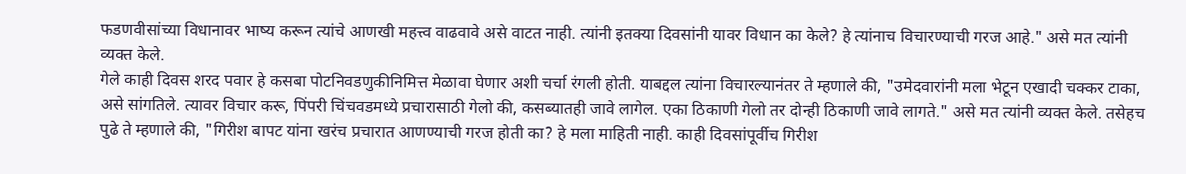फडणवीसांच्या विधानावर भाष्य करून त्यांचे आणखी महत्त्व वाढवावे असे वाटत नाही. त्यांनी इतक्या दिवसांनी यावर विधान का केले? हे त्यांनाच विचारण्याची गरज आहे." असे मत त्यांनी व्यक्त केले.
गेले काही दिवस शरद पवार हे कसबा पोटनिवडणुकीनिमित्त मेळावा घेणार अशी चर्चा रंगली होती. याबद्दल त्यांना विचारल्यानंतर ते म्हणाले की, "उमेदवारांनी मला भेटून एखादी चक्कर टाका, असे सांगतिले. त्यावर विचार करू, पिंपरी चिंचवडमध्ये प्रचारासाठी गेलो की, कसब्यातही जावे लागेल. एका ठिकाणी गेलो तर दोन्ही ठिकाणी जावे लागते." असे मत त्यांनी व्यक्त केले. तसेहच पुढे ते म्हणाले की, "गिरीश बापट यांना खरंच प्रचारात आणण्याची गरज होती का? हे मला माहिती नाही. काही दिवसांपूर्वीच गिरीश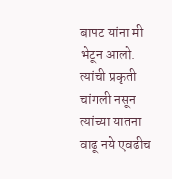बापट यांना मी भेटून आलो. त्यांची प्रकृती चांगली नसून त्यांच्या यातना वाढू नये एवढीच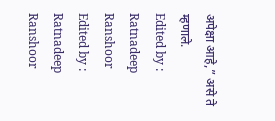अपेक्षा आहे,” असे ते म्हणाले.
Edited by : Ratnadeep Ranshoor
Edited by : Ratnadeep Ranshoor